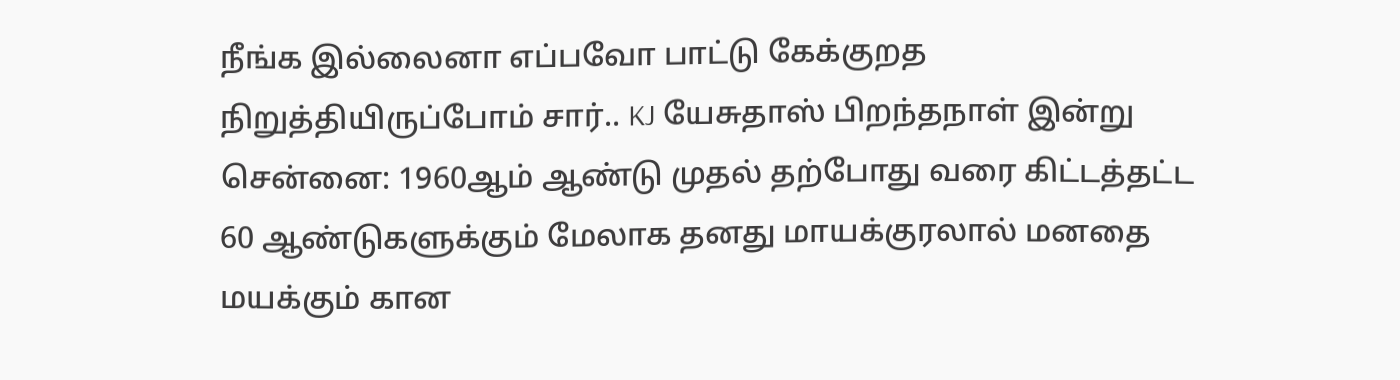நீங்க இல்லைனா எப்பவோ பாட்டு கேக்குறத நிறுத்தியிருப்போம் சார்.. KJ யேசுதாஸ் பிறந்தநாள் இன்று
சென்னை: 1960ஆம் ஆண்டு முதல் தற்போது வரை கிட்டத்தட்ட 60 ஆண்டுகளுக்கும் மேலாக தனது மாயக்குரலால் மனதை மயக்கும் கான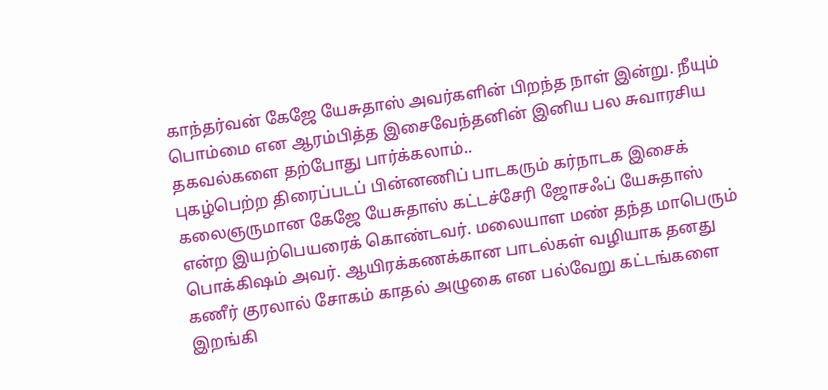காந்தர்வன் கேஜே யேசுதாஸ் அவர்களின் பிறந்த நாள் இன்று. நீயும் பொம்மை என ஆரம்பித்த இசைவேந்தனின் இனிய பல சுவாரசிய தகவல்களை தற்போது பார்க்கலாம்..
புகழ்பெற்ற திரைப்படப் பின்னணிப் பாடகரும் கர்நாடக இசைக் கலைஞருமான கேஜே யேசுதாஸ் கட்டச்சேரி ஜோசஃப் யேசுதாஸ் என்ற இயற்பெயரைக் கொண்டவர். மலையாள மண் தந்த மாபெரும் பொக்கிஷம் அவர். ஆயிரக்கணக்கான பாடல்கள் வழியாக தனது கணீர் குரலால் சோகம் காதல் அழுகை என பல்வேறு கட்டங்களை இறங்கி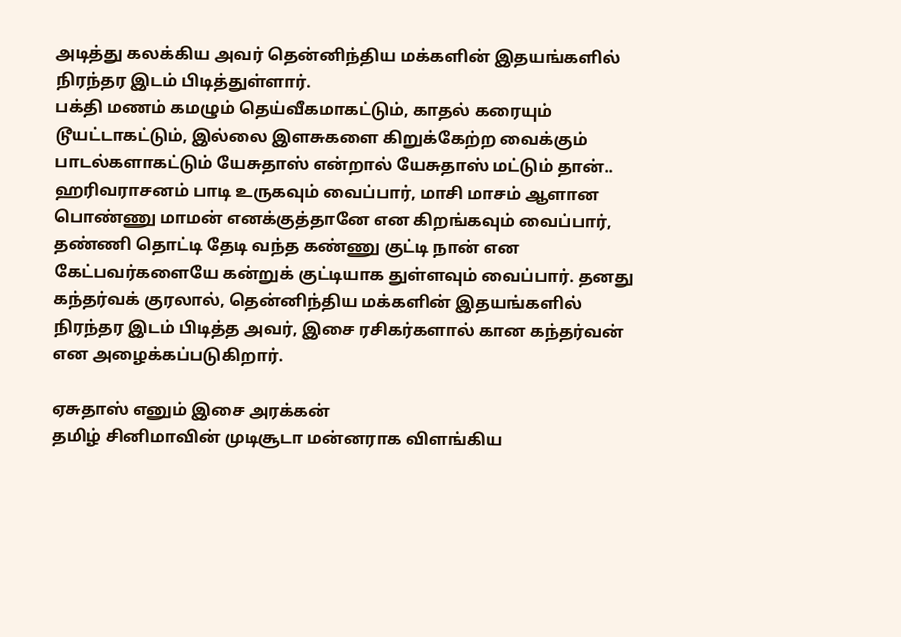அடித்து கலக்கிய அவர் தென்னிந்திய மக்களின் இதயங்களில் நிரந்தர இடம் பிடித்துள்ளார்.
பக்தி மணம் கமழும் தெய்வீகமாகட்டும், காதல் கரையும் டூயட்டாகட்டும், இல்லை இளசுகளை கிறுக்கேற்ற வைக்கும் பாடல்களாகட்டும் யேசுதாஸ் என்றால் யேசுதாஸ் மட்டும் தான்.. ஹரிவராசனம் பாடி உருகவும் வைப்பார், மாசி மாசம் ஆளான பொண்ணு மாமன் எனக்குத்தானே என கிறங்கவும் வைப்பார், தண்ணி தொட்டி தேடி வந்த கண்ணு குட்டி நான் என கேட்பவர்களையே கன்றுக் குட்டியாக துள்ளவும் வைப்பார். தனது கந்தர்வக் குரலால், தென்னிந்திய மக்களின் இதயங்களில் நிரந்தர இடம் பிடித்த அவர், இசை ரசிகர்களால் கான கந்தர்வன் என அழைக்கப்படுகிறார்.

ஏசுதாஸ் எனும் இசை அரக்கன்
தமிழ் சினிமாவின் முடிசூடா மன்னராக விளங்கிய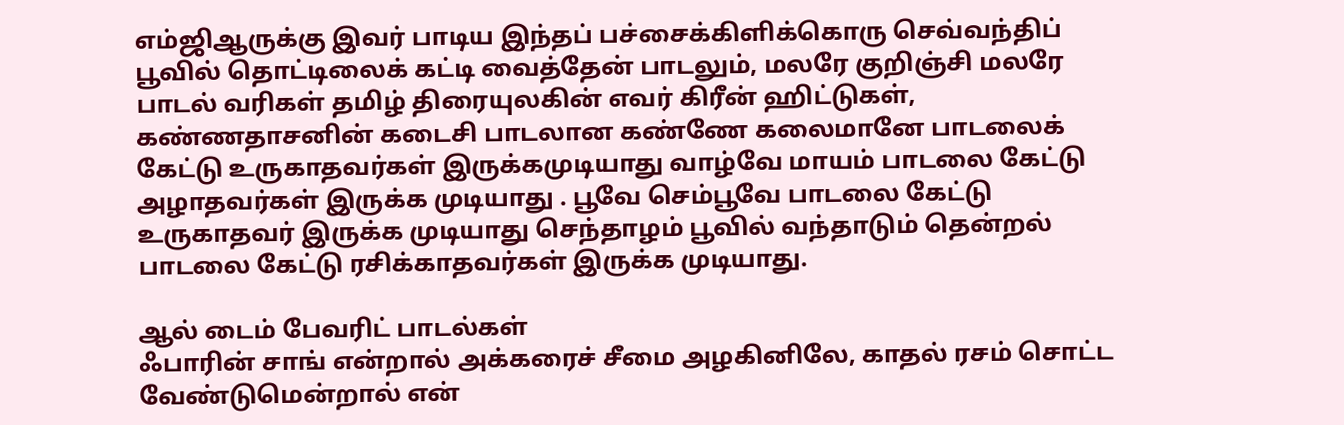எம்ஜிஆருக்கு இவர் பாடிய இந்தப் பச்சைக்கிளிக்கொரு செவ்வந்திப் பூவில் தொட்டிலைக் கட்டி வைத்தேன் பாடலும், மலரே குறிஞ்சி மலரே பாடல் வரிகள் தமிழ் திரையுலகின் எவர் கிரீன் ஹிட்டுகள், கண்ணதாசனின் கடைசி பாடலான கண்ணே கலைமானே பாடலைக் கேட்டு உருகாதவர்கள் இருக்கமுடியாது வாழ்வே மாயம் பாடலை கேட்டு அழாதவர்கள் இருக்க முடியாது . பூவே செம்பூவே பாடலை கேட்டு உருகாதவர் இருக்க முடியாது செந்தாழம் பூவில் வந்தாடும் தென்றல் பாடலை கேட்டு ரசிக்காதவர்கள் இருக்க முடியாது.

ஆல் டைம் பேவரிட் பாடல்கள்
ஃபாரின் சாங் என்றால் அக்கரைச் சீமை அழகினிலே, காதல் ரசம் சொட்ட வேண்டுமென்றால் என்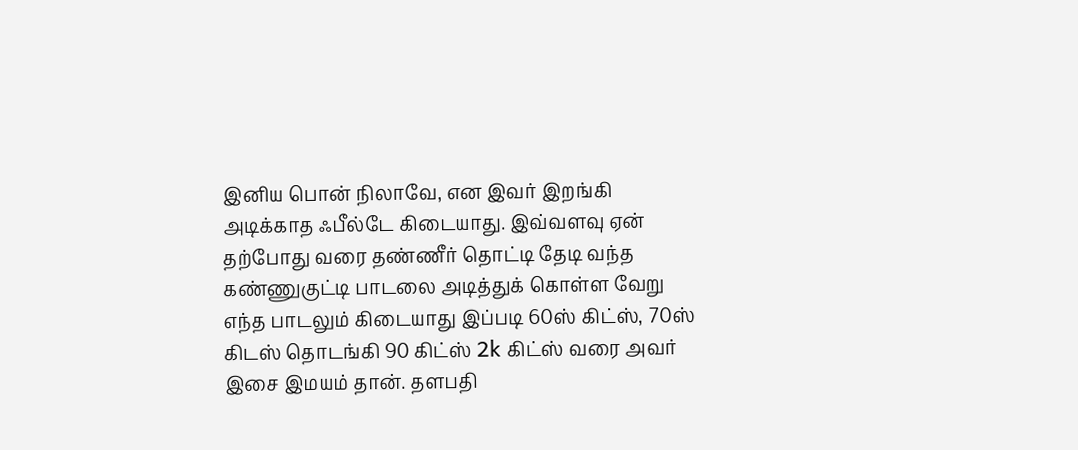இனிய பொன் நிலாவே, என இவர் இறங்கி அடிக்காத ஃபீல்டே கிடையாது. இவ்வளவு ஏன் தற்போது வரை தண்ணீர் தொட்டி தேடி வந்த கண்ணுகுட்டி பாடலை அடித்துக் கொள்ள வேறு எந்த பாடலும் கிடையாது இப்படி 60ஸ் கிட்ஸ், 70ஸ் கிடஸ் தொடங்கி 90 கிட்ஸ் 2k கிட்ஸ் வரை அவர் இசை இமயம் தான். தளபதி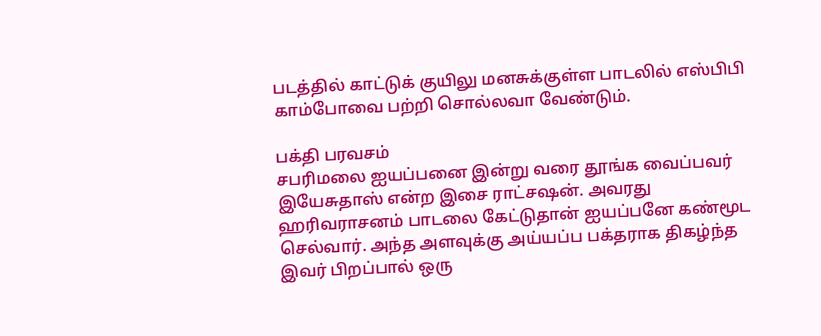படத்தில் காட்டுக் குயிலு மனசுக்குள்ள பாடலில் எஸ்பிபி காம்போவை பற்றி சொல்லவா வேண்டும்.

பக்தி பரவசம்
சபரிமலை ஐயப்பனை இன்று வரை தூங்க வைப்பவர் இயேசுதாஸ் என்ற இசை ராட்சஷன். அவரது ஹரிவராசனம் பாடலை கேட்டுதான் ஐயப்பனே கண்மூட செல்வார். அந்த அளவுக்கு அய்யப்ப பக்தராக திகழ்ந்த இவர் பிறப்பால் ஒரு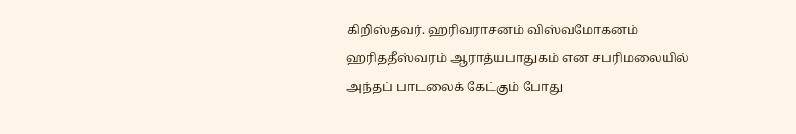கிறிஸ்தவர். ஹரிவராசனம் விஸ்வமோகனம் ஹரிததீஸ்வரம் ஆராத்யபாதுகம் என சபரிமலையில் அந்தப் பாடலைக் கேட்கும் போது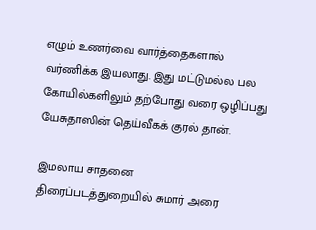எழும் உணர்வை வார்த்தைகளால் வர்ணிக்க இயலாது. இது மட்டுமல்ல பல கோயில்களிலும் தற்போது வரை ஒழிப்பது யேசுதாஸின் தெய்வீகக் குரல் தான்.

இமலாய சாதனை
திரைப்படத்துறையில் சுமார் அரை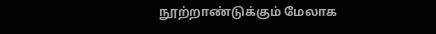நூற்றாண்டுக்கும் மேலாக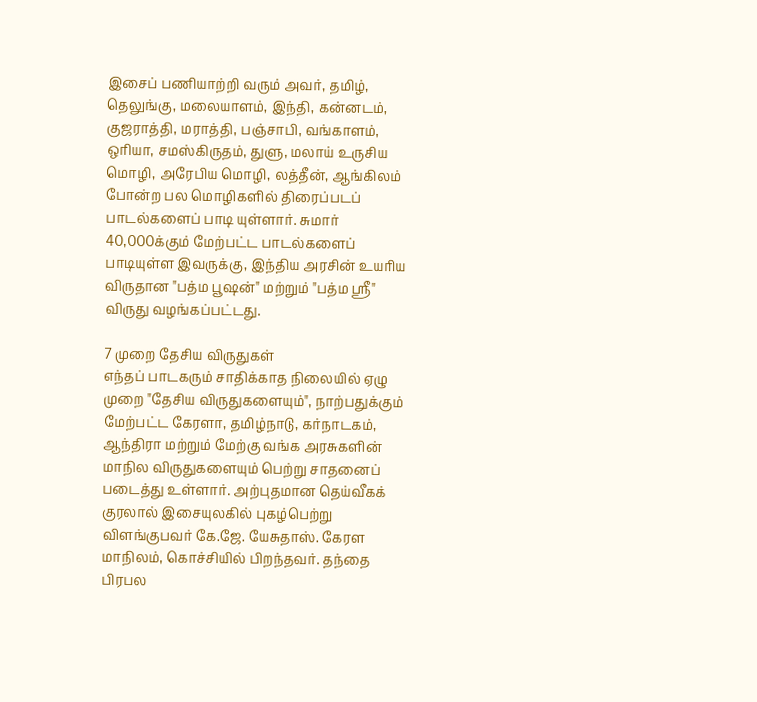இசைப் பணியாற்றி வரும் அவர், தமிழ், தெலுங்கு, மலையாளம், இந்தி, கன்னடம், குஜராத்தி, மராத்தி, பஞ்சாபி, வங்காளம், ஒரியா, சமஸ்கிருதம், துளு, மலாய் உருசிய மொழி, அரேபிய மொழி, லத்தீன், ஆங்கிலம் போன்ற பல மொழிகளில் திரைப்படப் பாடல்களைப் பாடி யுள்ளார். சுமார் 40,000க்கும் மேற்பட்ட பாடல்களைப் பாடியுள்ள இவருக்கு, இந்திய அரசின் உயரிய விருதான "பத்ம பூஷன்" மற்றும் "பத்ம ஸ்ரீ" விருது வழங்கப்பட்டது.

7 முறை தேசிய விருதுகள்
எந்தப் பாடகரும் சாதிக்காத நிலையில் ஏழு முறை "தேசிய விருதுகளையும்", நாற்பதுக்கும் மேற்பட்ட கேரளா, தமிழ்நாடு, கர்நாடகம், ஆந்திரா மற்றும் மேற்கு வங்க அரசுகளின் மாநில விருதுகளையும் பெற்று சாதனைப் படைத்து உள்ளார். அற்புதமான தெய்வீகக் குரலால் இசையுலகில் புகழ்பெற்று விளங்குபவர் கே.ஜே. யேசுதாஸ். கேரள மாநிலம், கொச்சியில் பிறந்தவர். தந்தை பிரபல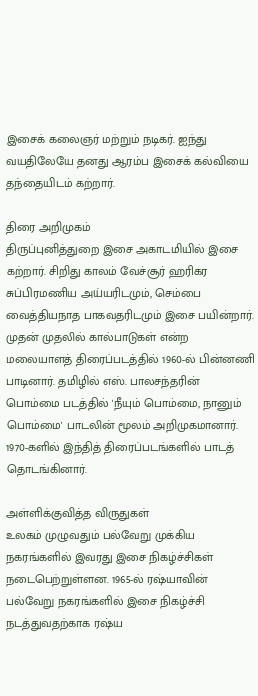இசைக் கலைஞர் மற்றும் நடிகர். ஐந்து வயதிலேயே தனது ஆரம்ப இசைக் கல்வியை தந்தையிடம் கற்றார்.

திரை அறிமுகம்
திருப்புனித்துறை இசை அகாடமியில் இசை கற்றார். சிறிது காலம் வேச்சூர் ஹரிகர சுப்பிரமணிய அய்யரிடமும், செம்பை வைத்தியநாத பாகவதரிடமும் இசை பயின்றார். முதன் முதலில் கால்பாடுகள் என்ற மலையாளத் திரைப்படத்தில் 1960-ல் பின்னணி பாடினார். தமிழில் எஸ். பாலசந்தரின் பொம்மை படத்தில் 'நீயும் பொம்மை, நானும் பொம்மை' பாடலின் மூலம் அறிமுகமானார். 1970-களில் இந்தித் திரைப்படங்களில் பாடத் தொடங்கினார்.

அள்ளிக்குவித்த விருதுகள்
உலகம் முழுவதும் பல்வேறு முக்கிய நகரங்களில் இவரது இசை நிகழ்ச்சிகள் நடைபெற்றுள்ளன. 1965-ல் ரஷ்யாவின் பல்வேறு நகரங்களில் இசை நிகழ்ச்சி நடத்துவதற்காக ரஷ்ய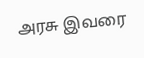அரசு இவரை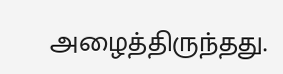அழைத்திருந்தது.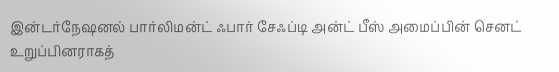இன்டர்நேஷனல் பார்லிமன்ட் ஃபார் சேஃப்டி அன்ட் பீஸ் அமைப்பின் செனட் உறுப்பினராகத்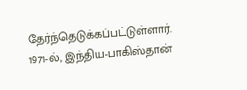தேர்ந்தெடுக்கப்பட்டுள்ளார். 1971-ல், இந்திய-பாகிஸ்தான்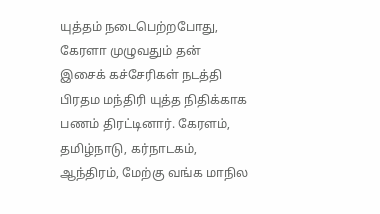யுத்தம் நடைபெற்றபோது, கேரளா முழுவதும் தன் இசைக் கச்சேரிகள் நடத்தி பிரதம மந்திரி யுத்த நிதிக்காக பணம் திரட்டினார். கேரளம், தமிழ்நாடு, கர்நாடகம், ஆந்திரம், மேற்கு வங்க மாநில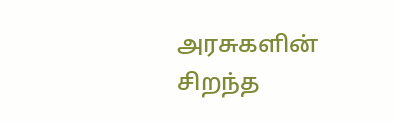அரசுகளின் சிறந்த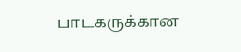பாடகருக்கான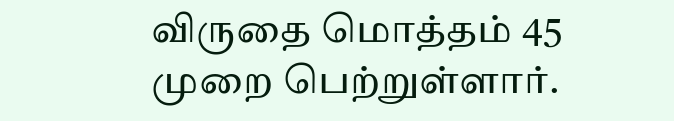விருதை மொத்தம் 45 முறை பெற்றுள்ளார்.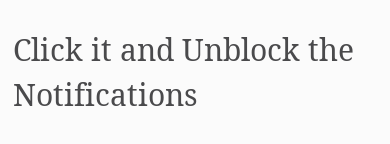Click it and Unblock the Notifications